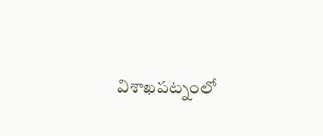విశాఖపట్నంలో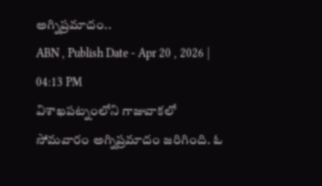అగ్నిప్రమాదం..
ABN , Publish Date - Apr 20 , 2026 | 04:13 PM
విశాఖపట్నంలోని గాజువాకలో సోమవారం అగ్నిప్రమాదం జరిగింది. ఓ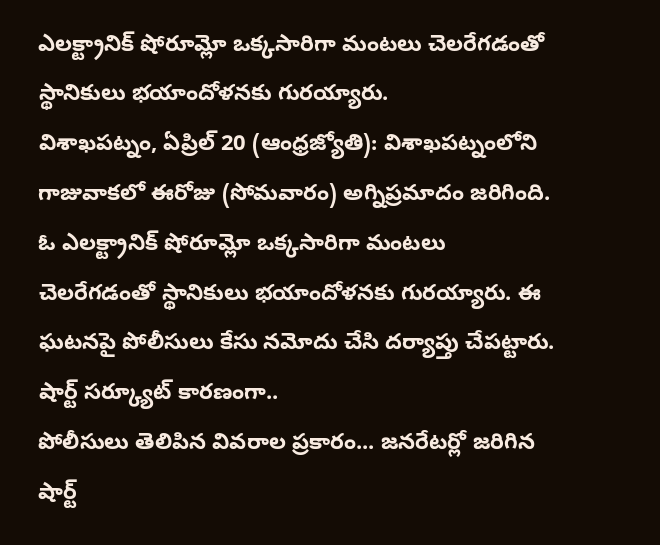ఎలక్ట్రానిక్ షోరూమ్లో ఒక్కసారిగా మంటలు చెలరేగడంతో స్థానికులు భయాందోళనకు గురయ్యారు.
విశాఖపట్నం, ఏప్రిల్ 20 (ఆంధ్రజ్యోతి): విశాఖపట్నంలోని గాజువాకలో ఈరోజు (సోమవారం) అగ్నిప్రమాదం జరిగింది. ఓ ఎలక్ట్రానిక్ షోరూమ్లో ఒక్కసారిగా మంటలు చెలరేగడంతో స్థానికులు భయాందోళనకు గురయ్యారు. ఈ ఘటనపై పోలీసులు కేసు నమోదు చేసి దర్యాప్తు చేపట్టారు.
షార్ట్ సర్క్యూట్ కారణంగా..
పోలీసులు తెలిపిన వివరాల ప్రకారం... జనరేటర్లో జరిగిన షార్ట్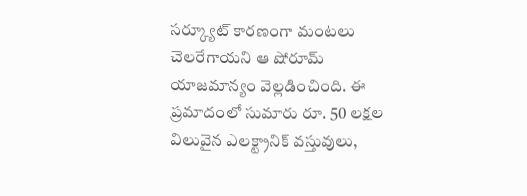సర్క్యూట్ కారణంగా మంటలు చెలరేగాయని ఆ షోరూమ్ యాజమాన్యం వెల్లడించింది. ఈ ప్రమాదంలో సుమారు రూ. 50 లక్షల విలువైన ఎలక్ట్రానిక్ వస్తువులు,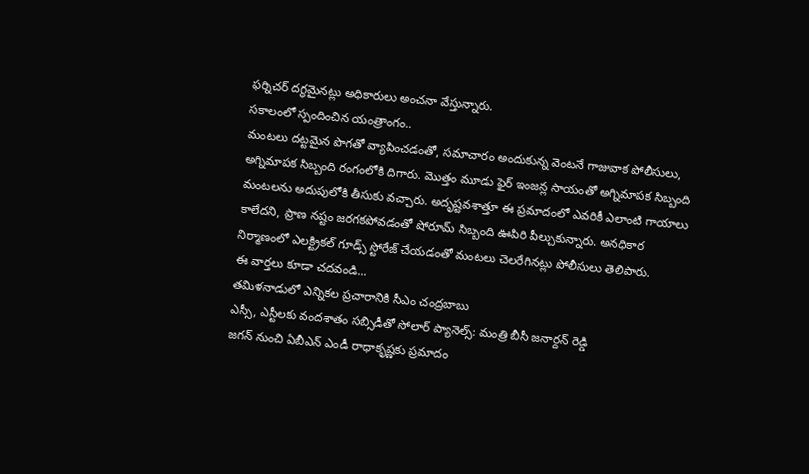ఫర్నిచర్ దగ్ధమైనట్లు అధికారులు అంచనా వేస్తున్నారు.
సకాలంలో స్పందించిన యంత్రాంగం..
మంటలు దట్టమైన పొగతో వ్యాపించడంతో, సమాచారం అందుకున్న వెంటనే గాజువాక పోలీసులు, అగ్నిమాపక సిబ్బంది రంగంలోకి దిగారు. మొత్తం మూడు ఫైర్ ఇంజన్ల సాయంతో అగ్నిమాపక సిబ్బంది మంటలను అదుపులోకి తీసుకు వచ్చారు. అదృష్టవశాత్తూ ఈ ప్రమాదంలో ఎవరికీ ఎలాంటి గాయాలు కాలేదని, ప్రాణ నష్టం జరగకపోవడంతో షోరూమ్ సిబ్బంది ఊపిరి పీల్చుకున్నారు. అనధికార నిర్మాణంలో ఎలక్ట్రికల్ గూడ్స్ స్టోరేజ్ చేయడంతో మంటలు చెలరేగినట్లు పోలీసులు తెలిపారు.
ఈ వార్తలు కూడా చదవండి...
తమిళనాడులో ఎన్నికల ప్రచారానికి సీఎం చంద్రబాబు
ఎస్సీ, ఎస్టీలకు వందశాతం సబ్సిడీతో సోలార్ ప్యానెల్స్: మంత్రి బీసీ జనార్దన్ రెడ్డి
జగన్ నుంచి ఏబీఎన్ ఎండీ రాధాకృష్ణకు ప్రమాదం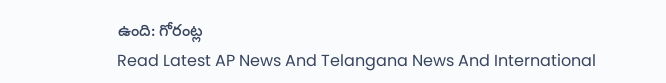ఉంది: గోరంట్ల
Read Latest AP News And Telangana News And International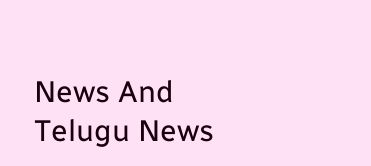News And Telugu News